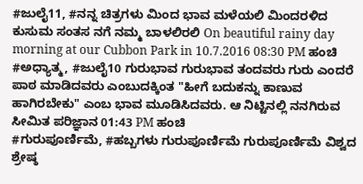#ಜುಲೈ11, #ನನ್ನ ಚಿತ್ರಗಳು ಮಿಂದ ಭಾವ ಮಳೆಯಲಿ ಮಿಂದರಳಿದ ಕುಸುಮ ಸಂತಸ ನಗೆ ನಮ್ಮ ಬಾಳಲಿರಲಿ On beautiful rainy day morning at our Cubbon Park in 10.7.2016 08:30 PM ಹಂಚಿ
#ಅಧ್ಯಾತ್ಮ, #ಜುಲೈ10 ಗುರುಭಾವ ಗುರುಭಾವ ತಂದವರು ಗುರು ಎಂದರೆ ಪಾಠ ಮಾಡಿದವರು ಎಂಬುದಕ್ಕಿಂತ "ಹೀಗೆ ಬದುಕನ್ನು ಕಾಣುವ ಹಾಗಿರಬೇಕು" ಎಂಬ ಭಾವ ಮೂಡಿಸಿದವರು. ಆ ನಿಟ್ಟಿನಲ್ಲಿ ನನಗಿರುವ ಸೀಮಿತ ಪರಿಜ್ಞಾನ 01:43 PM ಹಂಚಿ
#ಗುರುಪೂರ್ಣಿಮೆ, #ಹಬ್ಬಗಳು ಗುರುಪೂರ್ಣಿಮೆ ಗುರುಪೂರ್ಣಿಮೆ ವಿಶ್ವದ ಶ್ರೇಷ್ಠ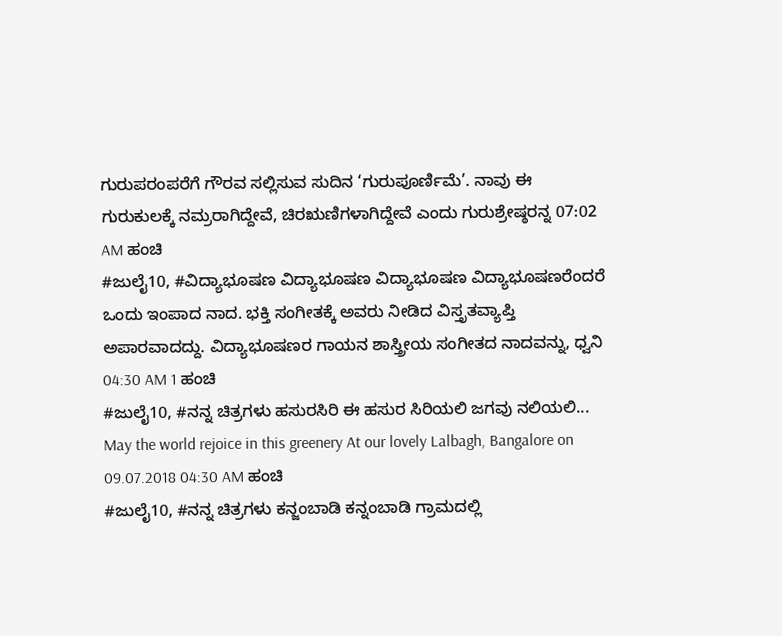ಗುರುಪರಂಪರೆಗೆ ಗೌರವ ಸಲ್ಲಿಸುವ ಸುದಿನ ‘ಗುರುಪೂರ್ಣಿಮೆ’. ನಾವು ಈ ಗುರುಕುಲಕ್ಕೆ ನಮ್ರರಾಗಿದ್ದೇವೆ, ಚಿರಋಣಿಗಳಾಗಿದ್ದೇವೆ ಎಂದು ಗುರುಶ್ರೇಷ್ಠರನ್ನ 07:02 AM ಹಂಚಿ
#ಜುಲೈ10, #ವಿದ್ಯಾಭೂಷಣ ವಿದ್ಯಾಭೂಷಣ ವಿದ್ಯಾಭೂಷಣ ವಿದ್ಯಾಭೂಷಣರೆಂದರೆ ಒಂದು ಇಂಪಾದ ನಾದ. ಭಕ್ತಿ ಸಂಗೀತಕ್ಕೆ ಅವರು ನೀಡಿದ ವಿಸ್ತೃತವ್ಯಾಪ್ತಿ ಅಪಾರವಾದದ್ದು. ವಿದ್ಯಾಭೂಷಣರ ಗಾಯನ ಶಾಸ್ತ್ರೀಯ ಸಂಗೀತದ ನಾದವನ್ನು, ಧ್ವನಿ 04:30 AM 1 ಹಂಚಿ
#ಜುಲೈ10, #ನನ್ನ ಚಿತ್ರಗಳು ಹಸುರಸಿರಿ ಈ ಹಸುರ ಸಿರಿಯಲಿ ಜಗವು ನಲಿಯಲಿ... May the world rejoice in this greenery At our lovely Lalbagh, Bangalore on 09.07.2018 04:30 AM ಹಂಚಿ
#ಜುಲೈ10, #ನನ್ನ ಚಿತ್ರಗಳು ಕನ್ಜಂಬಾಡಿ ಕನ್ನಂಬಾಡಿ ಗ್ರಾಮದಲ್ಲಿ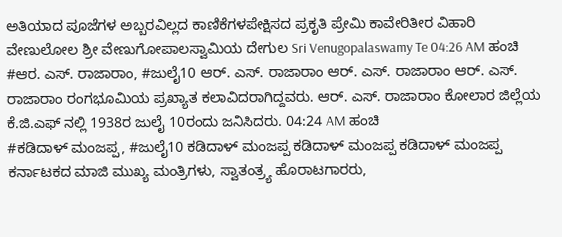ಅತಿಯಾದ ಪೂಜೆಗಳ ಅಬ್ಬರವಿಲ್ಲದ ಕಾಣಿಕೆಗಳಪೇಕ್ಷಿಸದ ಪ್ರಕೃತಿ ಪ್ರೇಮಿ ಕಾವೇರಿತೀರ ವಿಹಾರಿ ವೇಣುಲೋಲ ಶ್ರೀ ವೇಣುಗೋಪಾಲಸ್ವಾಮಿಯ ದೇಗುಲ Sri Venugopalaswamy Te 04:26 AM ಹಂಚಿ
#ಆರ. ಎಸ್. ರಾಜಾರಾಂ, #ಜುಲೈ10 ಆರ್. ಎಸ್. ರಾಜಾರಾಂ ಆರ್. ಎಸ್. ರಾಜಾರಾಂ ಆರ್. ಎಸ್. ರಾಜಾರಾಂ ರಂಗಭೂಮಿಯ ಪ್ರಖ್ಯಾತ ಕಲಾವಿದರಾಗಿದ್ದವರು. ಆರ್. ಎಸ್. ರಾಜಾರಾಂ ಕೋಲಾರ ಜಿಲ್ಲೆಯ ಕೆ.ಜಿ.ಎಫ್ ನಲ್ಲಿ 1938ರ ಜುಲೈ 10ರಂದು ಜನಿಸಿದರು. 04:24 AM ಹಂಚಿ
#ಕಡಿದಾಳ್ ಮಂಜಪ್ಪ, #ಜುಲೈ10 ಕಡಿದಾಳ್ ಮಂಜಪ್ಪ ಕಡಿದಾಳ್ ಮಂಜಪ್ಪ ಕಡಿದಾಳ್ ಮಂಜಪ್ಪ ಕರ್ನಾಟಕದ ಮಾಜಿ ಮುಖ್ಯ ಮಂತ್ರಿಗಳು, ಸ್ವಾತಂತ್ರ್ಯ ಹೊರಾಟಗಾರರು,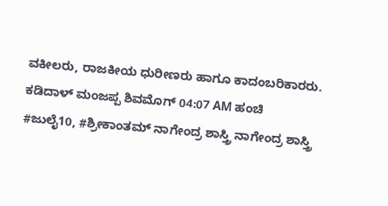ವಕೀಲರು, ರಾಜಕೀಯ ಧುರೀಣರು ಹಾಗೂ ಕಾದಂಬರಿಕಾರರು. ಕಡಿದಾಳ್ ಮಂಜಪ್ಪ ಶಿವಮೊಗ್ 04:07 AM ಹಂಚಿ
#ಜುಲೈ10, #ಶ್ರೀಕಾಂತಮ್ ನಾಗೇಂದ್ರ ಶಾಸ್ತ್ರಿ ನಾಗೇಂದ್ರ ಶಾಸ್ತ್ರಿ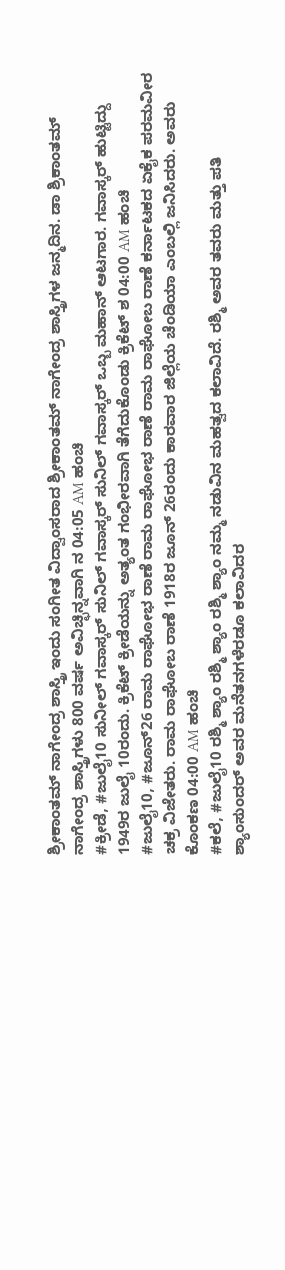ಶ್ರೀಕಾಂತಮ್ ನಾಗೇಂದ್ರ ಶಾಸ್ತ್ರಿ ಇಂದು ಸಂಗೀತ ವಿದ್ವಾಂಸರಾದ ಶ್ರೀಕಾಂತಮ್ ನಾಗೇಂದ್ರ ಶಾಸ್ತ್ರಿಗಳ ಜನ್ಮದಿನ. ಡಾ ಶ್ರಿಕಾಂತಮ್ ನಾಗೇಂದ್ರ ಶಾಸ್ತ್ರಿಗಳು 800 ವರ್ಷ ಅವಿಚ್ಛಿನ್ನವಾಗಿ ನ 04:05 AM ಹಂಚಿ
#ಕ್ರೀಡೆ, #ಜುಲೈ10 ಸುನೀಲ್ ಗವಾಸ್ಕರ್ ಸುನಿಲ್ ಗವಾಸ್ಕರ್ ಸುನಿಲ್ ಗವಾಸ್ಕರ್ ಒಬ್ಬ ಮಹಾನ್ ಆಟಗಾರ. ಗವಾಸ್ಕರ್ ಹುಟ್ಟಿದ್ದು 1949ರ ಜುಲೈ 10ರಂದು. ಕ್ರಿಕೆಟ್ ಕ್ರೀಡೆಯನ್ನು ಅತ್ಯಂತ ಗಂಭೀರವಾಗಿ ತೆಗೆದುಕೊಂಡು ಕ್ರಿಕೆಟ್ ಶ 04:00 AM ಹಂಚಿ
#ಜುಲೈ10, #ಜೂನ್26 ರಾಮ ರಾಘೋಭ ರಾಣೆ ರಾಮ ರಾಘೋಭ ರಾಣೆ ರಾಮ ರಾಘೋಬ ರಾಣೆ ಕರ್ನಾಟಕದ ಏಕೈಕ ಪರಮವೀರ ಚಕ್ರ ವಿಜೇತರು. ರಾಮ ರಾಘೋಬ ರಾಣೆ 1918ರ ಜೂನ್ 26ರಂದು ಕಾರವಾರ ಜಿಲ್ಲೆಯ ಚೆಂಡಿಯಾ ಎಂಬಲ್ಲಿ ಜನಿಸಿದರು. ಅವರು ಕೊಂಕಣ 04:00 AM ಹಂಚಿ
#ಕಲೆ, #ಜುಲೈ10 ರಶ್ಮಿ ಶ್ಯಾಂ ರಶ್ಮಿ ಶ್ಯಾಂ ರಶ್ಮಿ ಶ್ಯಾಂ ನಮ್ಮ ನಡುವಿನ ಮಹತ್ವದ ಕಲಾವಿದೆ. ರಶ್ಮಿ ಅವರ ತವರು ಮತ್ತು ಪತಿ ಶ್ಯಾಂಸುಂದರ್ ಅವರ ಮನೆತನಗಳೆರಡೂ ಕಲಾವಿದರ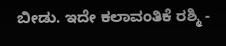ಬೀಡು. ಇದೇ ಕಲಾವಂತಿಕೆ ರಶ್ಮಿ -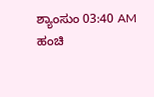ಶ್ಯಾಂಸುಂ 03:40 AM ಹಂಚಿ